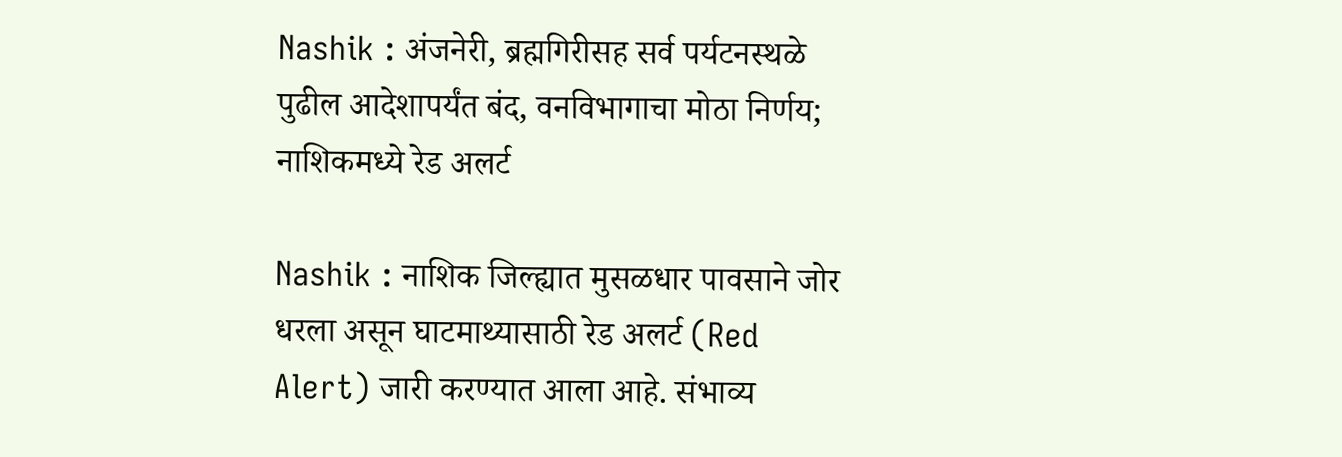Nashik : अंजनेरी, ब्रह्मगिरीसह सर्व पर्यटनस्थळे पुढील आदेशापर्यंत बंद, वनविभागाचा मोठा निर्णय; नाशिकमध्ये रेड अलर्ट

Nashik : नाशिक जिल्ह्यात मुसळधार पावसाने जोर धरला असून घाटमाथ्यासाठी रेड अलर्ट (Red Alert) जारी करण्यात आला आहे. संभाव्य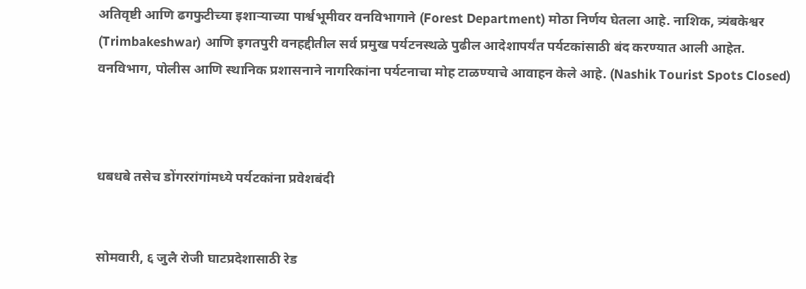अतिवृष्टी आणि ढगफुटीच्या इशाऱ्याच्या पार्श्वभूमीवर वनविभागाने (Forest Department) मोठा निर्णय घेतला आहे. नाशिक, त्र्यंबकेश्वर (Trimbakeshwar) आणि इगतपुरी वनहद्दीतील सर्व प्रमुख पर्यटनस्थळे पुढील आदेशापर्यंत पर्यटकांसाठी बंद करण्यात आली आहेत. वनविभाग, पोलीस आणि स्थानिक प्रशासनाने नागरिकांना पर्यटनाचा मोह टाळण्याचे आवाहन केले आहे. (Nashik Tourist Spots Closed)



धबधबे तसेच डोंगररांगांमध्ये पर्यटकांना प्रवेशबंदी


सोमवारी, ६ जुलै रोजी घाटप्रदेशासाठी रेड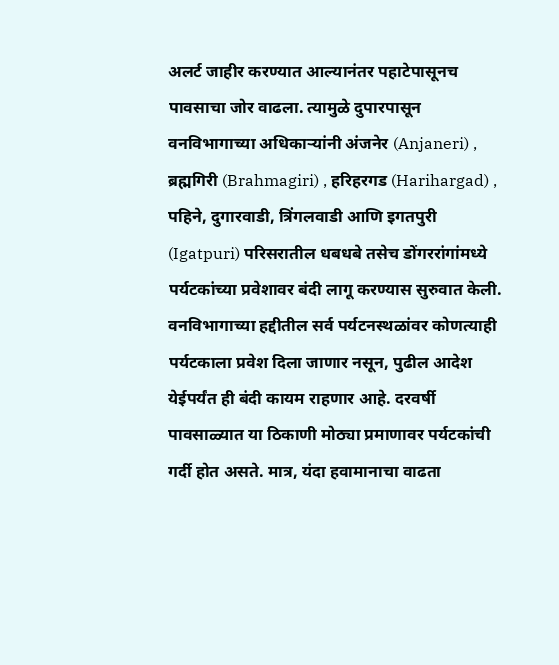अलर्ट जाहीर करण्यात आल्यानंतर पहाटेपासूनच पावसाचा जोर वाढला. त्यामुळे दुपारपासून वनविभागाच्या अधिकाऱ्यांनी अंजनेर (Anjaneri) , ब्रह्मगिरी (Brahmagiri) , हरिहरगड (Harihargad) , पहिने, दुगारवाडी, त्रिंगलवाडी आणि इगतपुरी (Igatpuri) परिसरातील धबधबे तसेच डोंगररांगांमध्ये पर्यटकांच्या प्रवेशावर बंदी लागू करण्यास सुरुवात केली. वनविभागाच्या हद्दीतील सर्व पर्यटनस्थळांवर कोणत्याही पर्यटकाला प्रवेश दिला जाणार नसून, पुढील आदेश येईपर्यंत ही बंदी कायम राहणार आहे. दरवर्षी पावसाळ्यात या ठिकाणी मोठ्या प्रमाणावर पर्यटकांची गर्दी होत असते. मात्र, यंदा हवामानाचा वाढता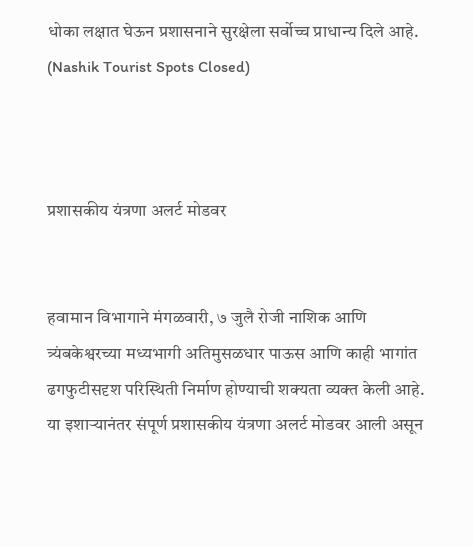धोका लक्षात घेऊन प्रशासनाने सुरक्षेला सर्वोच्च प्राधान्य दिले आहे. (Nashik Tourist Spots Closed)



प्रशासकीय यंत्रणा अलर्ट मोडवर


हवामान विभागाने मंगळवारी, ७ जुलै रोजी नाशिक आणि त्र्यंबकेश्वरच्या मध्यभागी अतिमुसळधार पाऊस आणि काही भागांत ढगफुटीसदृश परिस्थिती निर्माण होण्याची शक्यता व्यक्त केली आहे. या इशाऱ्यानंतर संपूर्ण प्रशासकीय यंत्रणा अलर्ट मोडवर आली असून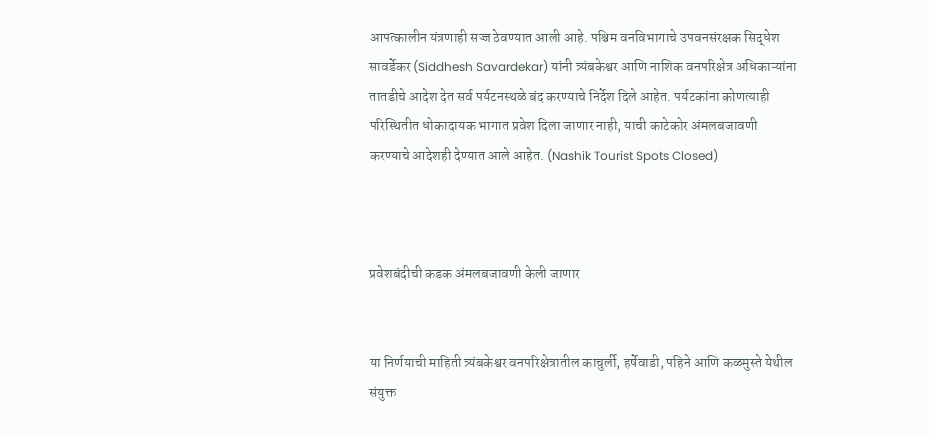आपत्कालीन यंत्रणाही सज्ज ठेवण्यात आली आहे. पश्चिम वनविभागाचे उपवनसंरक्षक सिद्धेश सावर्डेकर (Siddhesh Savardekar) यांनी त्र्यंबकेश्वर आणि नाशिक वनपरिक्षेत्र अधिकाऱ्यांना तातडीचे आदेश देत सर्व पर्यटनस्थळे बंद करण्याचे निर्देश दिले आहेत. पर्यटकांना कोणत्याही परिस्थितीत धोकादायक भागात प्रवेश दिला जाणार नाही, याची काटेकोर अंमलबजावणी करण्याचे आदेशही देण्यात आले आहेत. (Nashik Tourist Spots Closed)



प्रवेशबंदीची कडक अंमलबजावणी केली जाणार


या निर्णयाची माहिती त्र्यंबकेश्वर वनपरिक्षेत्रातील काचुर्ली, हर्षेवाडी, पहिने आणि कळमुस्ते येथील संयुक्त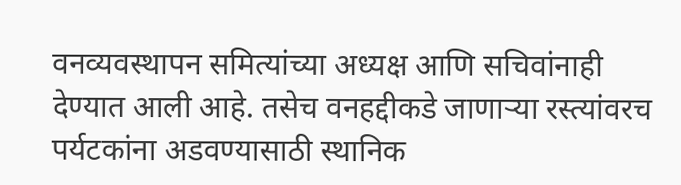वनव्यवस्थापन समित्यांच्या अध्यक्ष आणि सचिवांनाही देण्यात आली आहे. तसेच वनहद्दीकडे जाणाऱ्या रस्त्यांवरच पर्यटकांना अडवण्यासाठी स्थानिक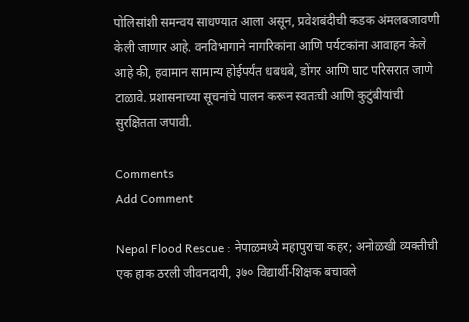पोलिसांशी समन्वय साधण्यात आला असून, प्रवेशबंदीची कडक अंमलबजावणी केली जाणार आहे. वनविभागाने नागरिकांना आणि पर्यटकांना आवाहन केले आहे की, हवामान सामान्य होईपर्यंत धबधबे, डोंगर आणि घाट परिसरात जाणे टाळावे. प्रशासनाच्या सूचनांचे पालन करून स्वतःची आणि कुटुंबीयांची सुरक्षितता जपावी.

Comments
Add Comment

Nepal Flood Rescue : नेपाळमध्ये महापुराचा कहर; अनोळखी व्यक्तीची एक हाक ठरली जीवनदायी, ३७० विद्यार्थी-शिक्षक बचावले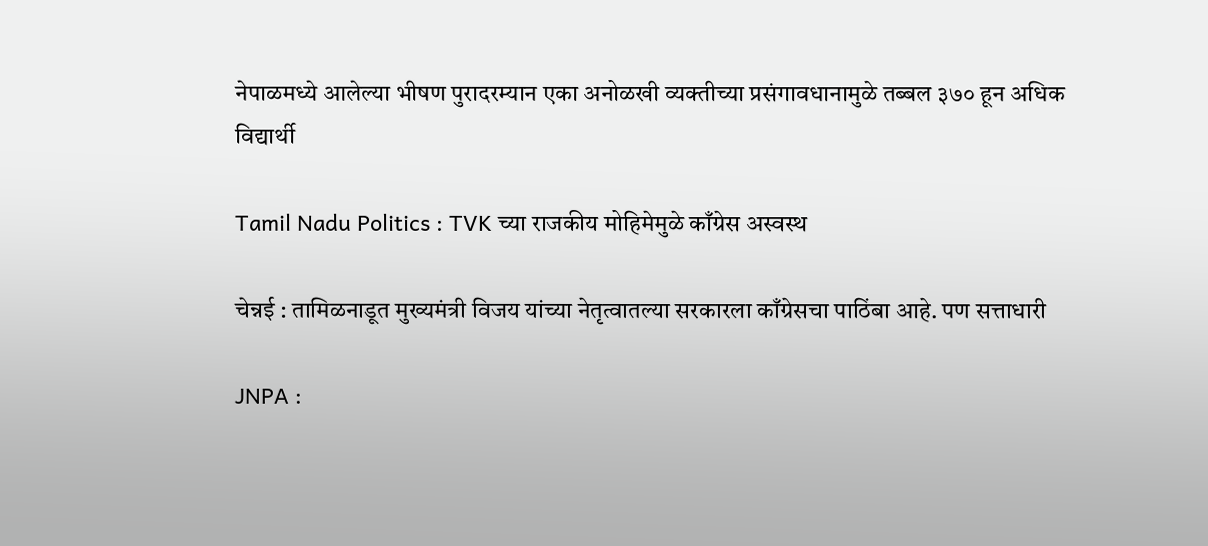नेपाळमध्ये आलेल्या भीषण पुरादरम्यान एका अनोळखी व्यक्तीच्या प्रसंगावधानामुळे तब्बल ३७० हून अधिक विद्यार्थी

Tamil Nadu Politics : TVK च्या राजकीय मोहिमेमुळे काँग्रेस अस्वस्थ

चेन्नई : तामिळनाडूत मुख्यमंत्री विजय यांच्या नेतृत्वातल्या सरकारला काँग्रेसचा पाठिंबा आहे. पण सत्ताधारी

JNPA :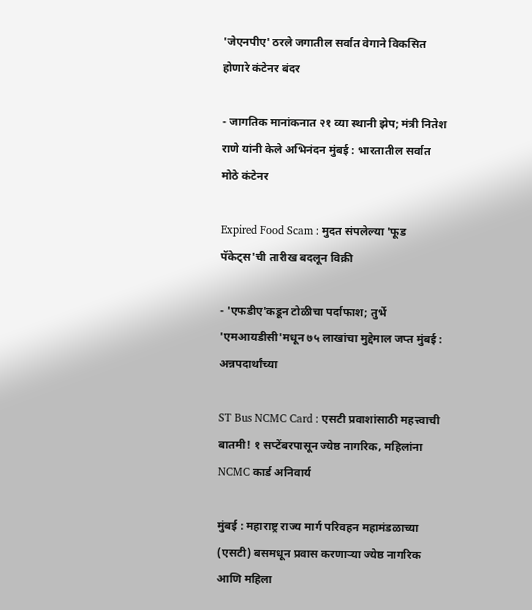'जेएनपीए' ठरले जगातील सर्वात वेगाने विकसित होणारे कंटेनर बंदर

- जागतिक मानांकनात २१ व्या स्थानी झेप; मंत्री नितेश राणे यांनी केले अभिनंदन मुंबई : भारतातील सर्वात मोठे कंटेनर

Expired Food Scam : मुदत संपलेल्या 'फूड पॅकेट्स'ची तारीख बदलून विक्री

- 'एफडीए'कडून टोळीचा पर्दाफाश; तुर्भे 'एमआयडीसी'मधून ७५ लाखांचा मुद्देमाल जप्त मुंबई : अन्नपदार्थांच्या

ST Bus NCMC Card : एसटी प्रवाशांसाठी महत्त्वाची बातमी! १ सप्टेंबरपासून ज्येष्ठ नागरिक, महिलांना NCMC कार्ड अनिवार्य

मुंबई : महाराष्ट्र राज्य मार्ग परिवहन महामंडळाच्या (एसटी) बसमधून प्रवास करणाऱ्या ज्येष्ठ नागरिक आणि महिला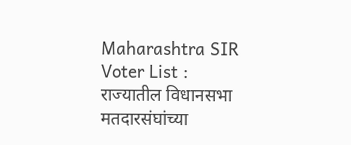Maharashtra SIR Voter List : राज्यातील विधानसभा मतदारसंघांच्या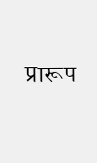प्रारूप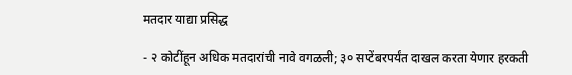मतदार याद्या प्रसिद्ध

- २ कोटींहून अधिक मतदारांची नावे वगळली; ३० सप्टेंबरपर्यंत दाखल करता येणार हरकती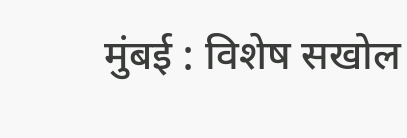मुंबई : विशेष सखोल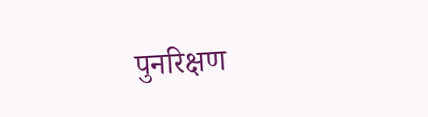पुनरिक्षण